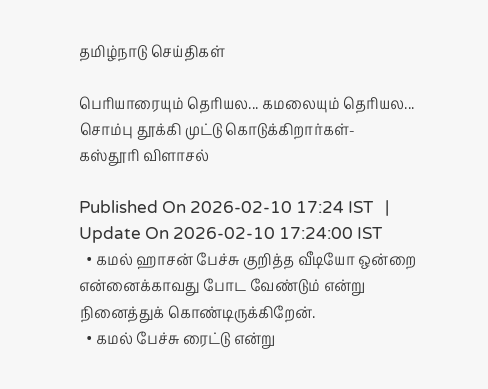தமிழ்நாடு செய்திகள்

பெரியாரையும் தெரியல... கமலையும் தெரியல... சொம்பு தூக்கி முட்டு கொடுக்கிறார்கள்- கஸ்தூரி விளாசல்

Published On 2026-02-10 17:24 IST   |   Update On 2026-02-10 17:24:00 IST
  • கமல் ஹாசன் பேச்சு குறித்த வீடியோ ஒன்றை என்னைக்காவது போட வேண்டும் என்று நினைத்துக் கொண்டிருக்கிறேன்.
  • கமல் பேச்சு ரைட்டு என்று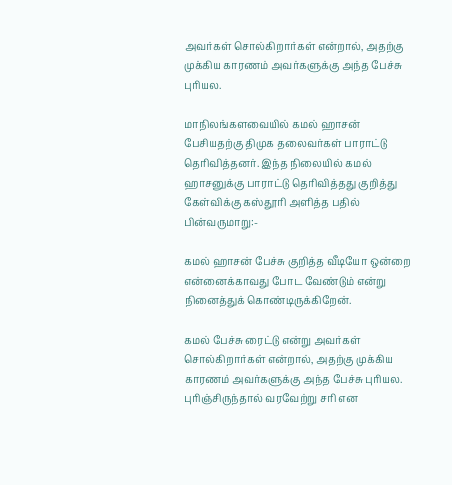அவர்கள் சொல்கிறார்கள் என்றால், அதற்கு முக்கிய காரணம் அவர்களுக்கு அந்த பேச்சு புரியல.

மாநிலங்களவையில் கமல் ஹாசன் பேசியதற்கு திமுக தலைவர்கள் பாராட்டு தெரிவித்தனர். இந்த நிலையில் கமல் ஹாசனுக்கு பாராட்டு தெரிவித்தது குறித்து கேள்விக்கு கஸ்தூரி அளித்த பதில் பின்வருமாறு:-

கமல் ஹாசன் பேச்சு குறித்த வீடியோ ஒன்றை என்னைக்காவது போட வேண்டும் என்று நினைத்துக் கொண்டிருக்கிறேன்.

கமல் பேச்சு ரைட்டு என்று அவர்கள் சொல்கிறார்கள் என்றால், அதற்கு முக்கிய காரணம் அவர்களுக்கு அந்த பேச்சு புரியல. புரிஞ்சிருந்தால் வரவேற்று சரி என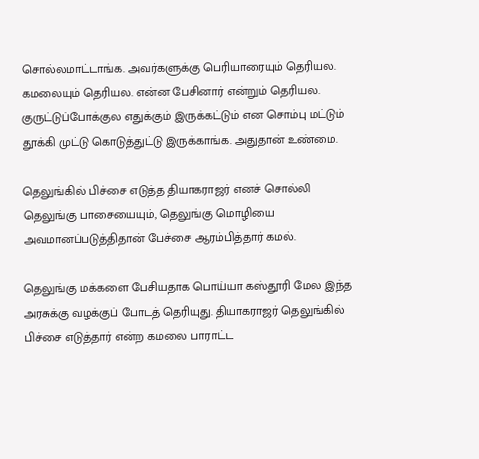சொல்லமாட்டாங்க. அவர்களுக்கு பெரியாரையும் தெரியல. கமலையும் தெரியல. என்ன பேசினார் என்றும் தெரியல. குருட்டுப்போக்குல எதுக்கும் இருக்கட்டும் என சொம்பு மட்டும் தூக்கி முட்டு கொடுத்துட்டு இருக்காங்க. அதுதான் உண்மை.

தெலுங்கில் பிச்சை எடுத்த தியாகராஜர் எனச் சொல்லி தெலுங்கு பாசையையும், தெலுங்கு மொழியை அவமானப்படுத்திதான் பேச்சை ஆரம்பித்தார் கமல்.

தெலுங்கு மக்களை பேசியதாக பொய்யா கஸ்தூரி மேல இந்த அரசுக்கு வழக்குப் போடத் தெரியுது. தியாகராஜர் தெலுங்கில் பிச்சை எடுத்தார் என்ற கமலை பாராட்ட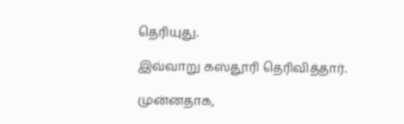தெரியுது.

இவ்வாறு கஸ்தூரி தெரிவித்தார்.

முன்னதாக,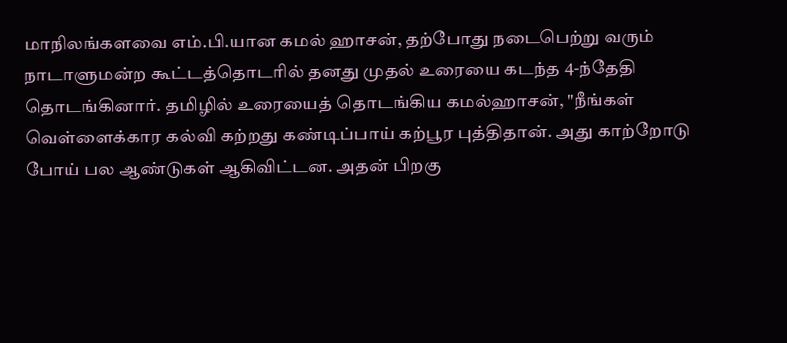மாநிலங்களவை எம்.பி.யான கமல் ஹாசன், தற்போது நடைபெற்று வரும் நாடாளுமன்ற கூட்டத்தொடரில் தனது முதல் உரையை கடந்த 4-ந்தேதி தொடங்கினார். தமிழில் உரையைத் தொடங்கிய கமல்ஹாசன், "நீங்கள் வெள்ளைக்கார கல்வி கற்றது கண்டிப்பாய் கற்பூர புத்திதான். அது காற்றோடு போய் பல ஆண்டுகள் ஆகிவிட்டன. அதன் பிறகு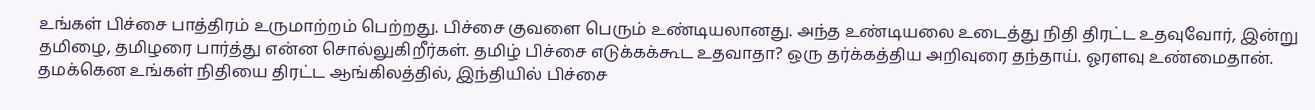உங்கள் பிச்சை பாத்திரம் உருமாற்றம் பெற்றது. பிச்சை குவளை பெரும் உண்டியலானது. அந்த உண்டியலை உடைத்து நிதி திரட்ட உதவுவோர், இன்று தமிழை, தமிழரை பார்த்து என்ன சொல்லுகிறீர்கள். தமிழ் பிச்சை எடுக்கக்கூட உதவாதா? ஒரு தர்க்கத்திய அறிவுரை தந்தாய். ஓரளவு உண்மைதான். தமக்கென உங்கள் நிதியை திரட்ட ஆங்கிலத்தில், இந்தியில் பிச்சை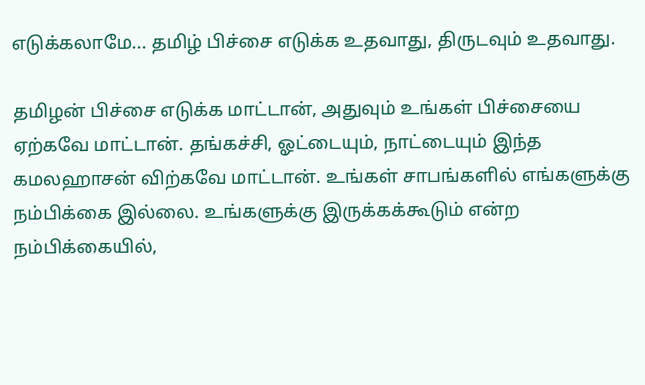எடுக்கலாமே... தமிழ் பிச்சை எடுக்க உதவாது, திருடவும் உதவாது.

தமிழன் பிச்சை எடுக்க மாட்டான், அதுவும் உங்கள் பிச்சையை ஏற்கவே மாட்டான். தங்கச்சி, ஓட்டையும், நாட்டையும் இந்த கமலஹாசன் விற்கவே மாட்டான். உங்கள் சாபங்களில் எங்களுக்கு நம்பிக்கை இல்லை. உங்களுக்கு இருக்கக்கூடும் என்ற நம்பிக்கையில்,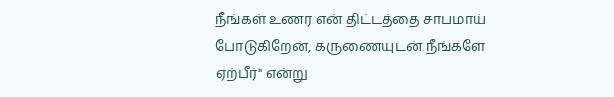நீங்கள் உணர என் திட்டத்தை சாபமாய் போடுகிறேன், கருணையுடன் நீங்களே ஏற்பீர்" என்று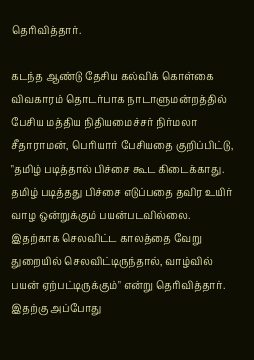தெரிவித்தார்.

கடந்த ஆண்டு தேசிய கல்விக் கொள்கை விவகாரம் தொடர்பாக நாடாளுமன்றத்தில் பேசிய மத்திய நிதியமைச்சர் நிர்மலா சீதாராமன், பெரியார் பேசியதை குறிப்பிட்டு, "தமிழ் படித்தால் பிச்சை கூட கிடைக்காது. தமிழ் படித்தது பிச்சை எடுப்பதை தவிர உயிர் வாழ ஒன்றுக்கும் பயன்படவில்லை. இதற்காக செலவிட்ட காலத்தை வேறு துறையில் செலவிட்டிருந்தால், வாழ்வில் பயன் ஏற்பட்டிருக்கும்" என்று தெரிவித்தார். இதற்கு அப்போது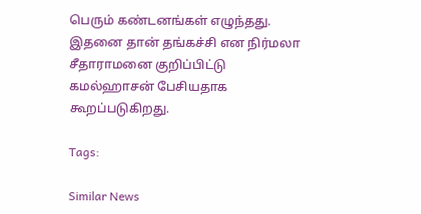பெரும் கண்டனங்கள் எழுந்தது. இதனை தான் தங்கச்சி என நிர்மலா சீதாராமனை குறிப்பிட்டு கமல்ஹாசன் பேசியதாக கூறப்படுகிறது.

Tags:

Similar News